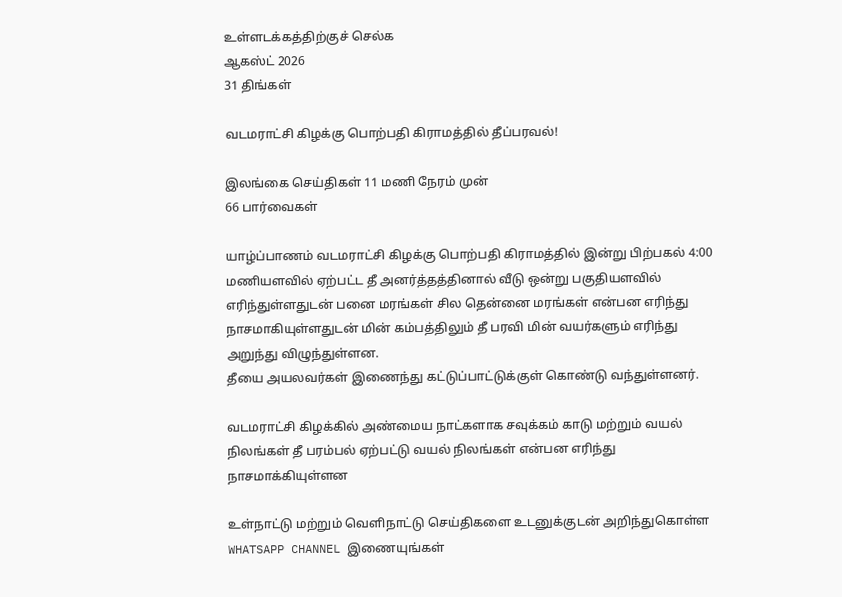உள்ளடக்கத்திற்குச் செல்க
ஆகஸ்ட் 2026
31 திங்கள்

வடமராட்சி கிழக்கு பொற்பதி கிராமத்தில் தீப்பரவல்!

இலங்கை செய்திகள் 11 மணி நேரம் முன்
66 பார்வைகள்

யாழ்ப்பாணம் வடமராட்சி கிழக்கு பொற்பதி கிராமத்தில் இன்று பிற்பகல் 4:00 மணியளவில் ஏற்பட்ட தீ அனர்த்தத்தினால் வீடு ஒன்று பகுதியளவில் எரிந்துள்ளதுடன் பனை மரங்கள் சில தென்னை மரங்கள் என்பன எரிந்து நாசமாகியுள்ளதுடன் மின் கம்பத்திலும் தீ பரவி மின் வயர்களும் எரிந்து அறுந்து விழுந்துள்ளன.
தீயை அயலவர்கள் இணைந்து கட்டுப்பாட்டுக்குள் கொண்டு வந்துள்ளனர்.

வடமராட்சி கிழக்கில் அண்மைய நாட்களாக சவுக்கம் காடு மற்றும் வயல் நிலங்கள் தீ பரம்பல் ஏற்பட்டு வயல் நிலங்கள் என்பன எரிந்து நாசமாக்கியுள்ளன

உள்நாட்டு மற்றும் வெளிநாட்டு செய்திகளை உடனுக்குடன் அறிந்துகொள்ள WHATSAPP CHANNEL இணையுங்கள்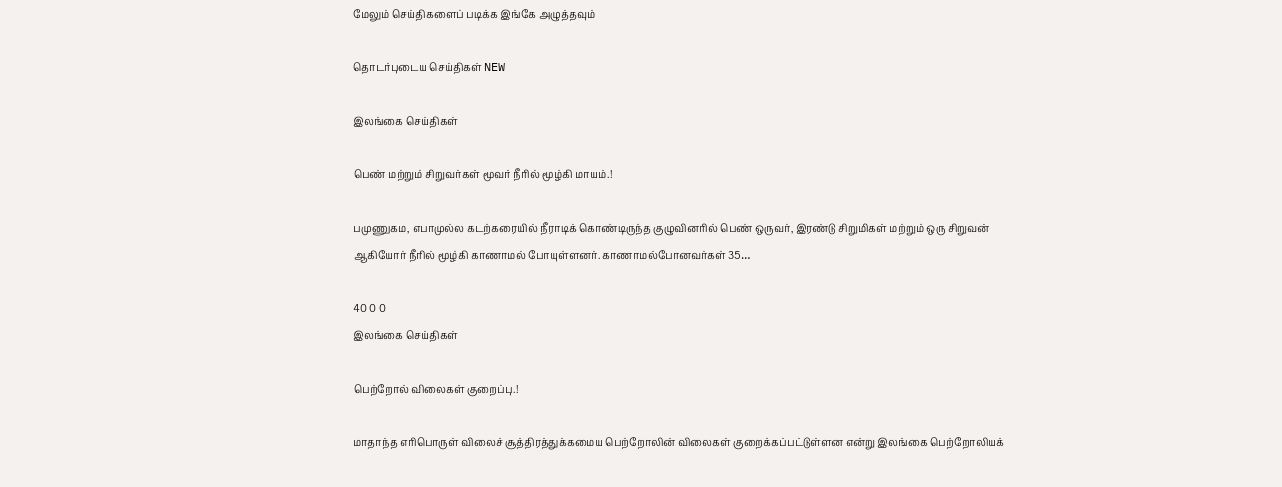மேலும் செய்திகளைப் படிக்க இங்கே அழுத்தவும்

தொடர்புடைய செய்திகள் NEW

இலங்கை செய்திகள்

பெண் மற்றும் சிறுவர்கள் மூவர் நீரில் மூழ்கி மாயம்.!

பமுணுகம, எபாமுல்ல கடற்கரையில் நீராடிக் கொண்டிருந்த குழுவினரில் பெண் ஒருவர், இரண்டு சிறுமிகள் மற்றும் ஒரு சிறுவன் ஆகியோர் நீரில் மூழ்கி காணாமல் போயுள்ளனர். காணாமல்போனவர்கள் 35…

40 0 0
இலங்கை செய்திகள்

பெற்றோல் விலைகள் குறைப்பு.!

மாதாந்த எரிபொருள் விலைச் சூத்திரத்துக்கமைய பெற்றோலின் விலைகள் குறைக்கப்பட்டுள்ளன என்று இலங்கை பெற்றோலியக்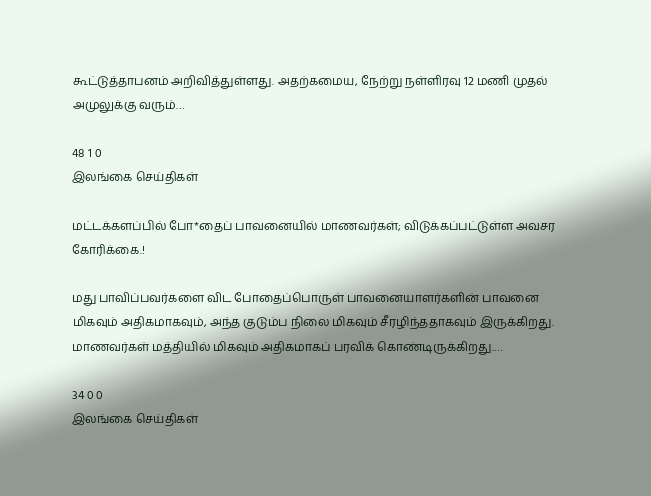கூட்டுத்தாபனம் அறிவித்துள்ளது. அதற்கமைய, நேற்று நள்ளிரவு 12 மணி முதல் அமுலுக்கு வரும்…

48 1 0
இலங்கை செய்திகள்

மட்டக்களப்பில் போ*தைப் பாவனையில் மாணவர்கள்; விடுக்கப்பட்டுள்ள அவசர கோரிக்கை.!

மது பாவிப்பவர்களை விட போதைப்பொருள் பாவனையாளர்களின் பாவனை மிகவும் அதிகமாகவும், அந்த குடும்ப நிலை மிகவும் சீரழிந்ததாகவும் இருக்கிறது. மாணவர்கள் மத்தியில் மிகவும் அதிகமாகப் பரவிக் கொண்டிருக்கிறது.…

34 0 0
இலங்கை செய்திகள்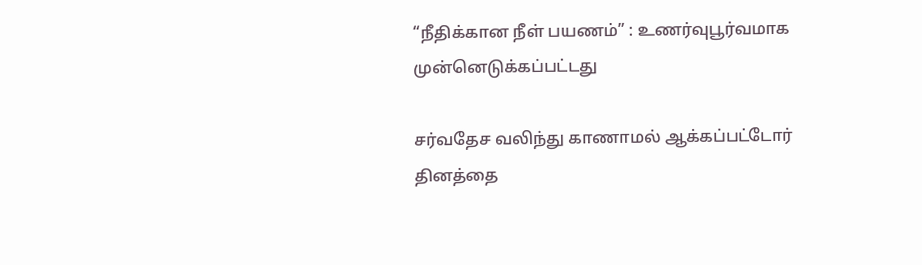“நீதிக்கான நீள் பயணம்” : உணர்வுபூர்வமாக முன்னெடுக்கப்பட்டது

சர்வதேச வலிந்து காணாமல் ஆக்கப்பட்டோர் தினத்தை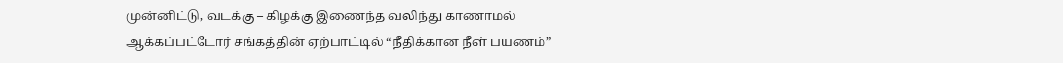முன்னிட்டு, வடக்கு – கிழக்கு இணைந்த வலிந்து காணாமல் ஆக்கப்பட்டோர் சங்கத்தின் ஏற்பாட்டில் “நீதிக்கான நீள் பயணம்”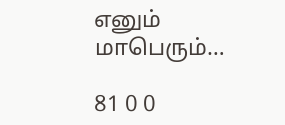எனும் மாபெரும்…

81 0 0